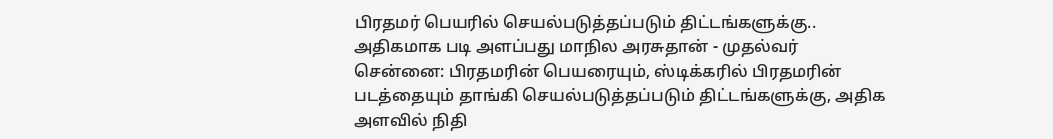பிரதமர் பெயரில் செயல்படுத்தப்படும் திட்டங்களுக்கு.. அதிகமாக படி அளப்பது மாநில அரசுதான் - முதல்வர்
சென்னை: பிரதமரின் பெயரையும், ஸ்டிக்கரில் பிரதமரின் படத்தையும் தாங்கி செயல்படுத்தப்படும் திட்டங்களுக்கு, அதிக அளவில் நிதி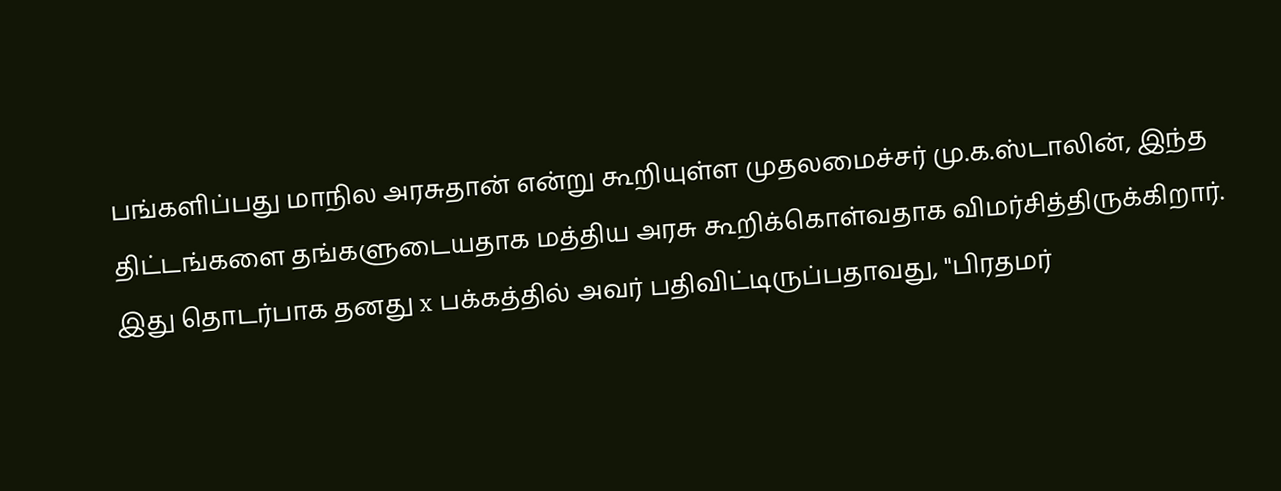பங்களிப்பது மாநில அரசுதான் என்று கூறியுள்ள முதலமைச்சர் மு.க.ஸ்டாலின், இந்த திட்டங்களை தங்களுடையதாக மத்திய அரசு கூறிக்கொள்வதாக விமர்சித்திருக்கிறார்.
இது தொடர்பாக தனது x பக்கத்தில் அவர் பதிவிட்டிருப்பதாவது, "பிரதமர்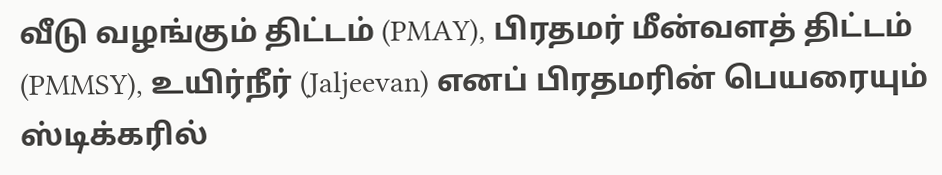வீடு வழங்கும் திட்டம் (PMAY), பிரதமர் மீன்வளத் திட்டம் (PMMSY), உயிர்நீர் (Jaljeevan) எனப் பிரதமரின் பெயரையும் ஸ்டிக்கரில்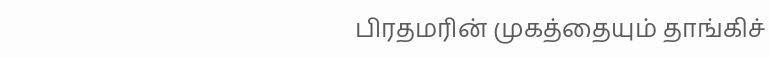பிரதமரின் முகத்தையும் தாங்கிச்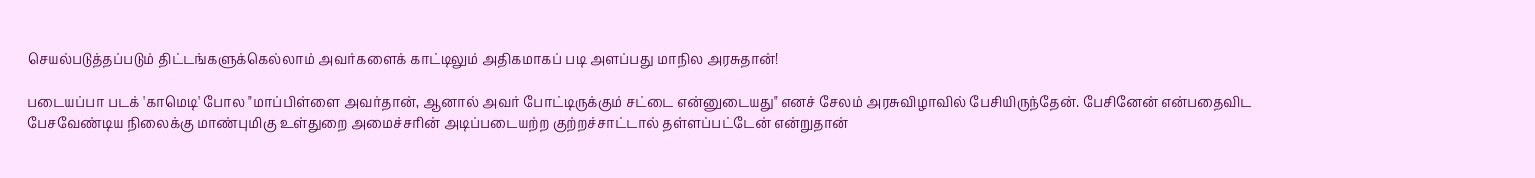செயல்படுத்தப்படும் திட்டங்களுக்கெல்லாம் அவர்களைக் காட்டிலும் அதிகமாகப் படி அளப்பது மாநில அரசுதான்!

படையப்பா படக் 'காமெடி' போல "மாப்பிள்ளை அவர்தான், ஆனால் அவர் போட்டிருக்கும் சட்டை என்னுடையது" எனச் சேலம் அரசுவிழாவில் பேசியிருந்தேன். பேசினேன் என்பதைவிட பேசவேண்டிய நிலைக்கு மாண்புமிகு உள்துறை அமைச்சரின் அடிப்படையற்ற குற்றச்சாட்டால் தள்ளப்பட்டேன் என்றுதான்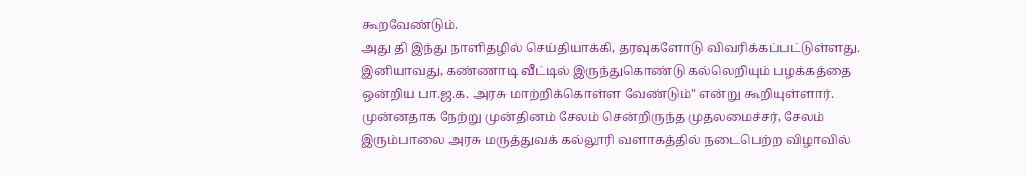கூறவேண்டும்.
அது தி இந்து நாளிதழில் செய்தியாக்கி, தரவுகளோடு விவரிக்கப்பட்டுள்ளது. இனியாவது, கண்ணாடி வீட்டில் இருந்துகொண்டு கல்லெறியும் பழக்கத்தை ஒன்றிய பா.ஜ.க. அரசு மாற்றிக்கொள்ள வேண்டும்" என்று கூறியுள்ளார்.
முன்னதாக நேற்று முன்தினம் சேலம் சென்றிருந்த முதலமைச்சர், சேலம் இரும்பாலை அரசு மருத்துவக் கல்லூரி வளாகத்தில் நடைபெற்ற விழாவில்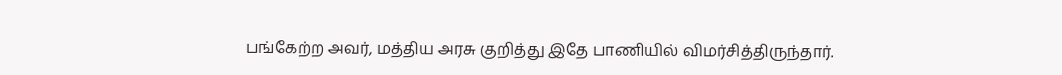பங்கேற்ற அவர், மத்திய அரசு குறித்து இதே பாணியில் விமர்சித்திருந்தார்.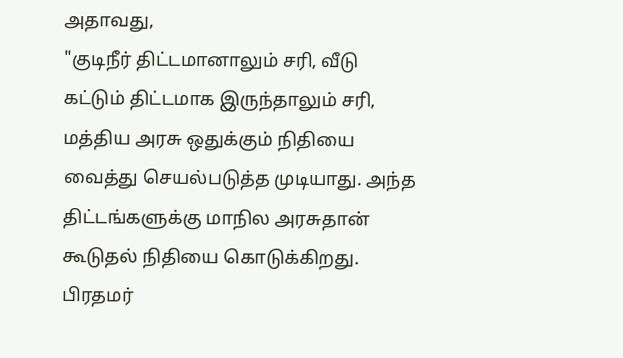அதாவது,
"குடிநீர் திட்டமானாலும் சரி, வீடு கட்டும் திட்டமாக இருந்தாலும் சரி, மத்திய அரசு ஒதுக்கும் நிதியை வைத்து செயல்படுத்த முடியாது. அந்த திட்டங்களுக்கு மாநில அரசுதான் கூடுதல் நிதியை கொடுக்கிறது. பிரதமர்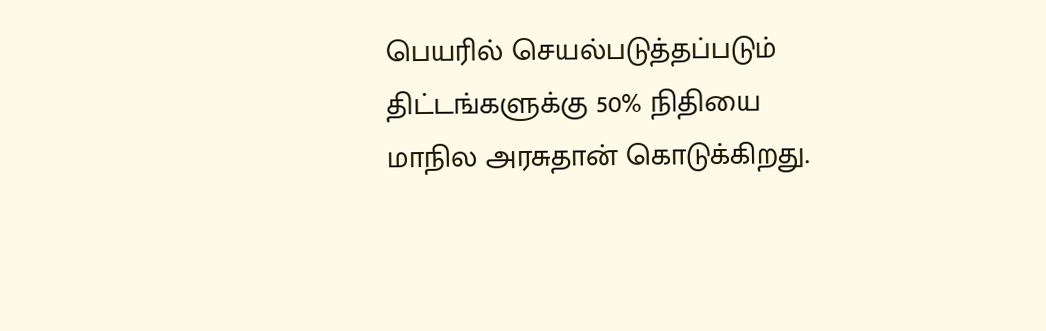பெயரில் செயல்படுத்தப்படும் திட்டங்களுக்கு 50% நிதியை மாநில அரசுதான் கொடுக்கிறது.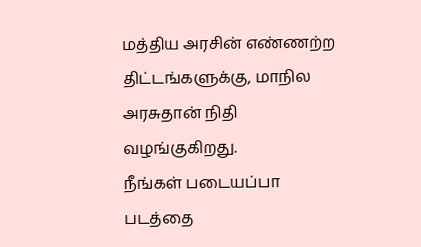மத்திய அரசின் எண்ணற்ற திட்டங்களுக்கு, மாநில அரசுதான் நிதி வழங்குகிறது.
நீங்கள் படையப்பா படத்தை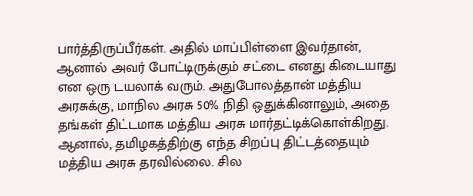பார்த்திருப்பீர்கள். அதில் மாப்பிள்ளை இவர்தான், ஆனால் அவர் போட்டிருக்கும் சட்டை எனது கிடையாது என ஒரு டயலாக் வரும். அதுபோலத்தான் மத்திய அரசுக்கு, மாநில அரசு 50% நிதி ஒதுக்கினாலும், அதை தங்கள் திட்டமாக மத்திய அரசு மார்தட்டிக்கொள்கிறது.
ஆனால், தமிழகத்திற்கு எந்த சிறப்பு திட்டத்தையும் மத்திய அரசு தரவில்லை. சில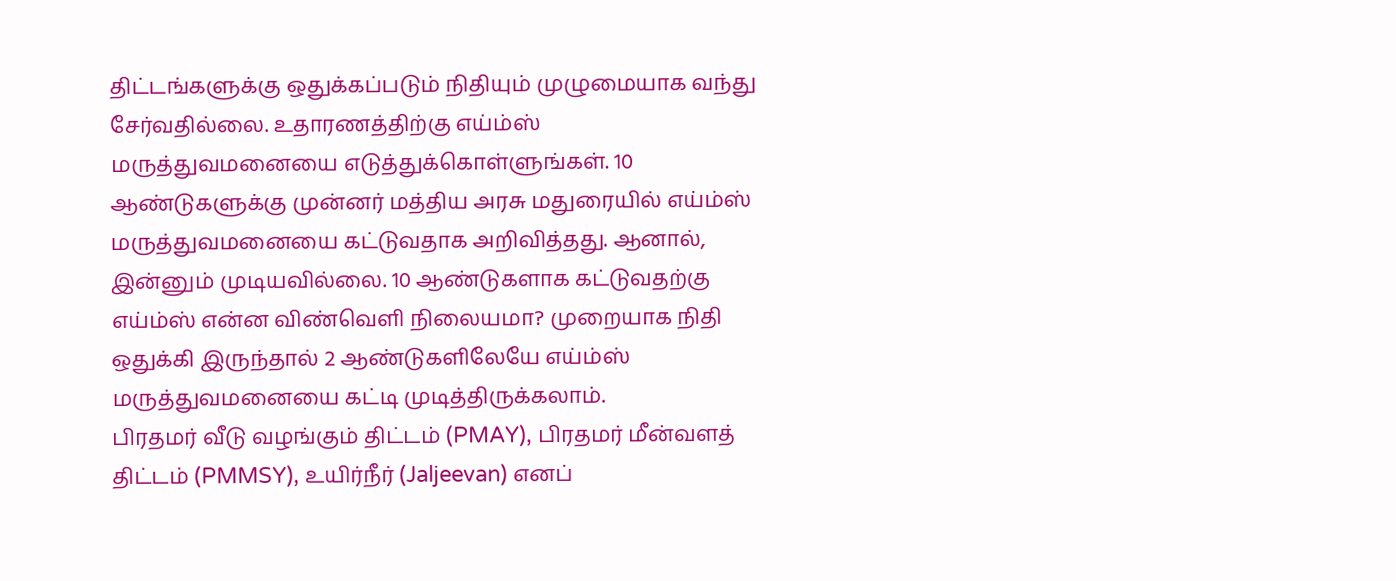திட்டங்களுக்கு ஒதுக்கப்படும் நிதியும் முழுமையாக வந்து சேர்வதில்லை. உதாரணத்திற்கு எய்ம்ஸ் மருத்துவமனையை எடுத்துக்கொள்ளுங்கள். 10 ஆண்டுகளுக்கு முன்னர் மத்திய அரசு மதுரையில் எய்ம்ஸ் மருத்துவமனையை கட்டுவதாக அறிவித்தது. ஆனால், இன்னும் முடியவில்லை. 10 ஆண்டுகளாக கட்டுவதற்கு எய்ம்ஸ் என்ன விண்வெளி நிலையமா? முறையாக நிதி ஒதுக்கி இருந்தால் 2 ஆண்டுகளிலேயே எய்ம்ஸ் மருத்துவமனையை கட்டி முடித்திருக்கலாம்.
பிரதமர் வீடு வழங்கும் திட்டம் (PMAY), பிரதமர் மீன்வளத் திட்டம் (PMMSY), உயிர்நீர் (Jaljeevan) எனப்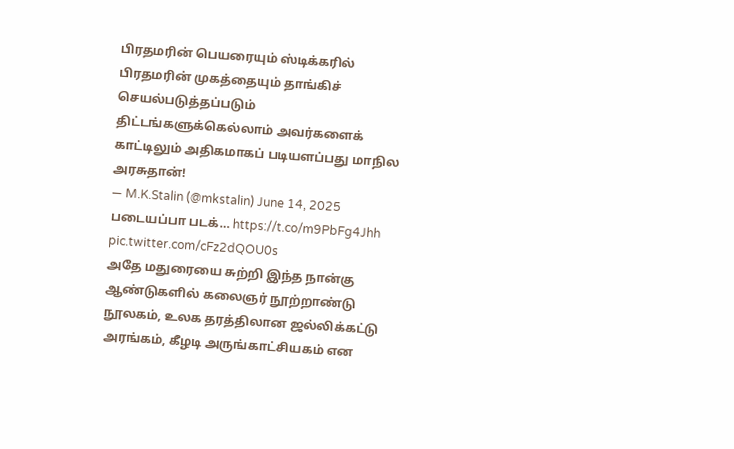பிரதமரின் பெயரையும் ஸ்டிக்கரில் பிரதமரின் முகத்தையும் தாங்கிச் செயல்படுத்தப்படும் திட்டங்களுக்கெல்லாம் அவர்களைக் காட்டிலும் அதிகமாகப் படியளப்பது மாநில அரசுதான்!
— M.K.Stalin (@mkstalin) June 14, 2025
படையப்பா படக்… https://t.co/m9PbFg4Jhh pic.twitter.com/cFz2dQOU0s
அதே மதுரையை சுற்றி இந்த நான்கு ஆண்டுகளில் கலைஞர் நூற்றாண்டு நூலகம், உலக தரத்திலான ஜல்லிக்கட்டு அரங்கம், கீழடி அருங்காட்சியகம் என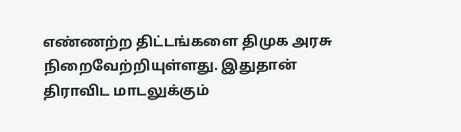எண்ணற்ற திட்டங்களை திமுக அரசு நிறைவேற்றியுள்ளது. இதுதான் திராவிட மாடலுக்கும்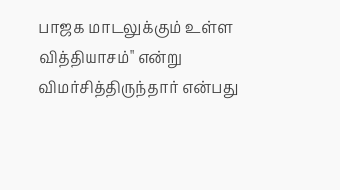பாஜக மாடலுக்கும் உள்ள வித்தியாசம்" என்று விமர்சித்திருந்தார் என்பது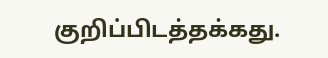குறிப்பிடத்தக்கது.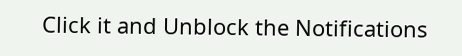Click it and Unblock the Notifications